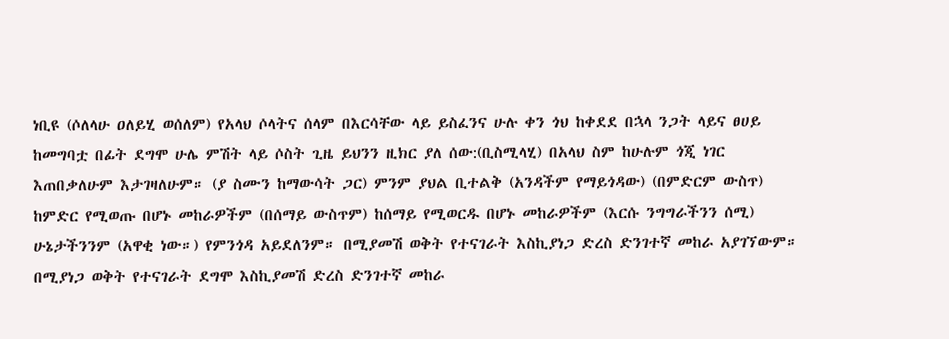ነቢዩ (ሶለላሁ ዐለይሂ ወሰለም) የአላህ ሶላትና ሰላም በእርሳቸው ላይ ይስፈንና ሁሉ ቀን ጎህ ከቀደደ በኋላ ንጋት ላይና ፀሀይ ከመግባቷ በፊት ደግሞ ሁሌ ምሽት ላይ ሶስት ጊዜ ይህንን ዚክር ያለ ሰው:(ቢስሚላሂ) በአላህ ስም ከሁሉም ጎጂ ነገር እጠበቃለሁም እታገዛለሁም። (ያ ስሙን ከማውሳት ጋር) ምንም ያህል ቢተልቅ (አንዳችም የማይጎዳው) (በምድርም ውስጥ) ከምድር የሚወጡ በሆኑ መከራዎችም (በሰማይ ውስጥም) ከሰማይ የሚወርዱ በሆኑ መከራዎችም (እርሱ ንግግራችንን ሰሚ) ሁኔታችንንም (አዋቂ ነው።) የምንጎዳ አይደለንም። በሚያመሽ ወቅት የተናገራት እስኪያነጋ ድረስ ድንገተኛ መከራ አያገኘውም። በሚያነጋ ወቅት የተናገራት ደግሞ እስኪያመሽ ድረስ ድንገተኛ መከራ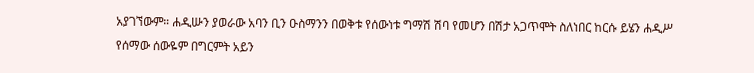አያገኘውም። ሐዲሡን ያወራው አባን ቢን ዑስማንን በወቅቱ የሰውነቱ ግማሽ ሽባ የመሆን በሽታ አጋጥሞት ስለነበር ከርሱ ይሄን ሐዲሥ የሰማው ሰውዬም በግርምት አይን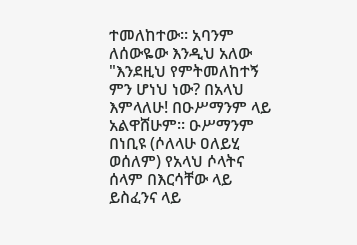ተመለከተው። አባንም ለሰውዬው እንዲህ አለው "እንደዚህ የምትመለከተኝ ምን ሆነህ ነው? በአላህ እምላለሁ! በዑሥማንም ላይ አልዋሸሁም። ዑሥማንም በነቢዩ (ሶለላሁ ዐለይሂ ወሰለም) የአላህ ሶላትና ሰላም በእርሳቸው ላይ ይስፈንና ላይ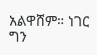አልዋሸም። ነገር ግን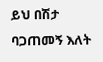ይህ በሽታ ባጋጠመኝ እለት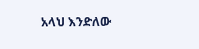አላህ እንድለው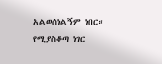አልወሰነልኝም ነበር። የሚያስቆጣ ነገር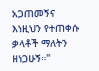አጋጠመኝና እነዚህን የተጠቀሱ ቃላቶች ማለትን ዘነጋሁኝ።"